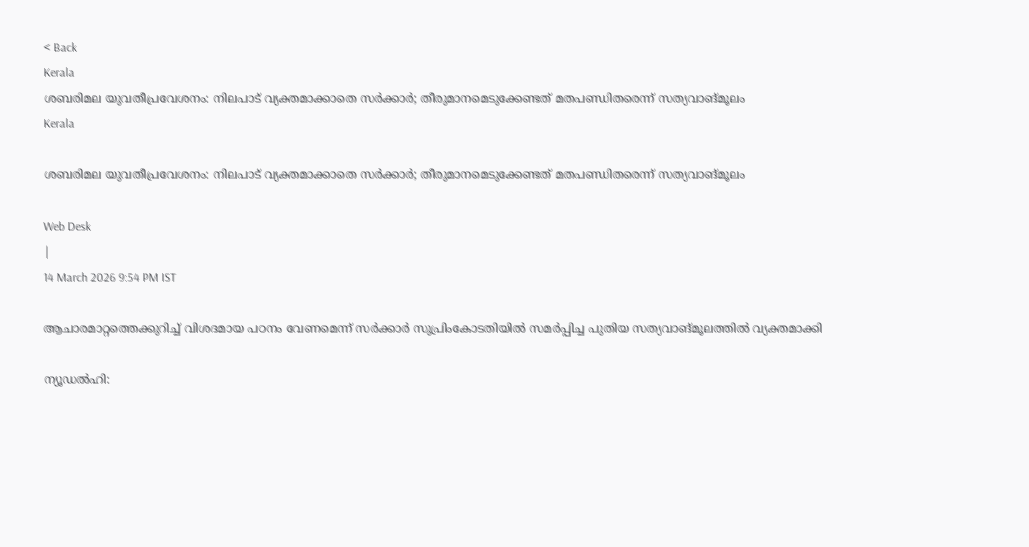< Back
Kerala
ശബരിമല യുവതീപ്രവേശനം: നിലപാട് വ്യക്തമാക്കാതെ സർക്കാർ; തീരുമാനമെടുക്കേണ്ടത് മതപണ്ഡിതരെന്ന് സത്യവാങ്മൂലം
Kerala

ശബരിമല യുവതീപ്രവേശനം: നിലപാട് വ്യക്തമാക്കാതെ സർക്കാർ; തീരുമാനമെടുക്കേണ്ടത് മതപണ്ഡിതരെന്ന് സത്യവാങ്മൂലം

Web Desk
|
14 March 2026 9:54 PM IST

ആചാരമാറ്റത്തെക്കുറിച്ച് വിശദമായ പഠനം വേണമെന്ന് സർക്കാർ സുപ്രിംകോടതിയിൽ സമർപ്പിച്ച പുതിയ സത്യവാങ്മൂലത്തിൽ വ്യക്തമാക്കി

ന്യൂഡൽഹി: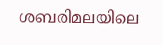ശബരിമലയിലെ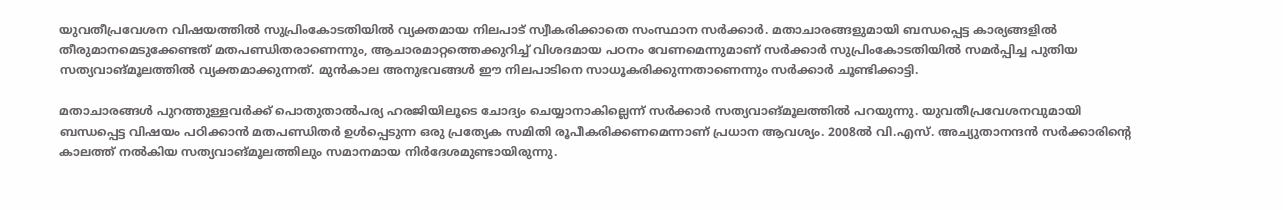യുവതീപ്രവേശന വിഷയത്തിൽ സുപ്രിംകോടതിയിൽ വ്യക്തമായ നിലപാട് സ്വീകരിക്കാതെ സംസ്ഥാന സർക്കാർ. മതാചാരങ്ങളുമായി ബന്ധപ്പെട്ട കാര്യങ്ങളിൽ തീരുമാനമെടുക്കേണ്ടത് മതപണ്ഡിതരാണെന്നും, ആചാരമാറ്റത്തെക്കുറിച്ച് വിശദമായ പഠനം വേണമെന്നുമാണ് സർക്കാർ സുപ്രിംകോടതിയിൽ സമർപ്പിച്ച പുതിയ സത്യവാങ്മൂലത്തിൽ വ്യക്തമാക്കുന്നത്. മുൻകാല അനുഭവങ്ങൾ ഈ നിലപാടിനെ സാധൂകരിക്കുന്നതാണെന്നും സർക്കാർ ചൂണ്ടിക്കാട്ടി.

മതാചാരങ്ങൾ പുറത്തുള്ളവർക്ക് പൊതുതാൽപര്യ ഹരജിയിലൂടെ ചോദ്യം ചെയ്യാനാകില്ലെന്ന് സർക്കാർ സത്യവാങ്മൂലത്തിൽ പറയുന്നു. യുവതീപ്രവേശനവുമായി ബന്ധപ്പെട്ട വിഷയം പഠിക്കാൻ മതപണ്ഡിതർ ഉൾപ്പെടുന്ന ഒരു പ്രത്യേക സമിതി രൂപീകരിക്കണമെന്നാണ് പ്രധാന ആവശ്യം. 2008ൽ വി.എസ്. അച്യുതാനന്ദൻ സർക്കാരിന്റെ കാലത്ത് നൽകിയ സത്യവാങ്മൂലത്തിലും സമാനമായ നിർദേശമുണ്ടായിരുന്നു.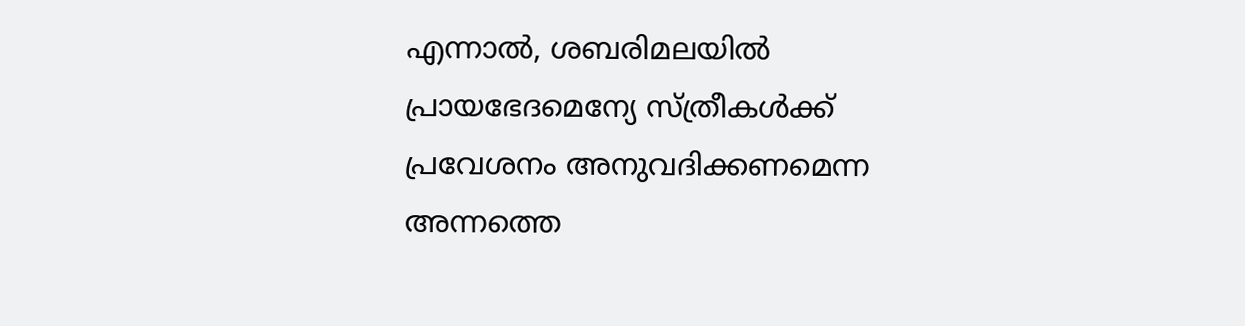എന്നാൽ, ശബരിമലയിൽ പ്രായഭേദമെന്യേ സ്ത്രീകൾക്ക് പ്രവേശനം അനുവദിക്കണമെന്ന അന്നത്തെ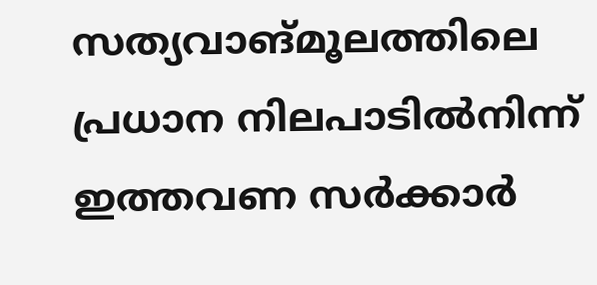സത്യവാങ്മൂലത്തിലെ പ്രധാന നിലപാടിൽനിന്ന് ഇത്തവണ സർക്കാർ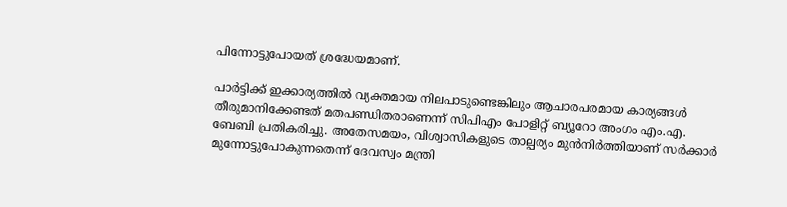പിന്നോട്ടുപോയത് ശ്രദ്ധേയമാണ്.

പാർട്ടിക്ക് ഇക്കാര്യത്തിൽ വ്യക്തമായ നിലപാടുണ്ടെങ്കിലും ആചാരപരമായ കാര്യങ്ങൾ തീരുമാനിക്കേണ്ടത് മതപണ്ഡിതരാണെന്ന് സിപിഎം പോളിറ്റ് ബ്യൂറോ അംഗം എം.എ. ബേബി പ്രതികരിച്ചു. അതേസമയം, വിശ്വാസികളുടെ താല്പര്യം മുൻനിർത്തിയാണ് സർക്കാർ മുന്നോട്ടുപോകുന്നതെന്ന് ദേവസ്വം മന്ത്രി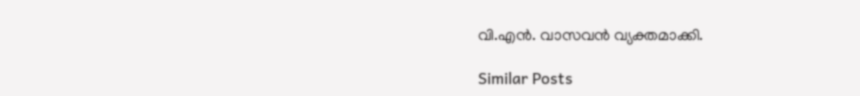വി.എൻ. വാസവൻ വ്യക്തമാക്കി.

Similar Posts